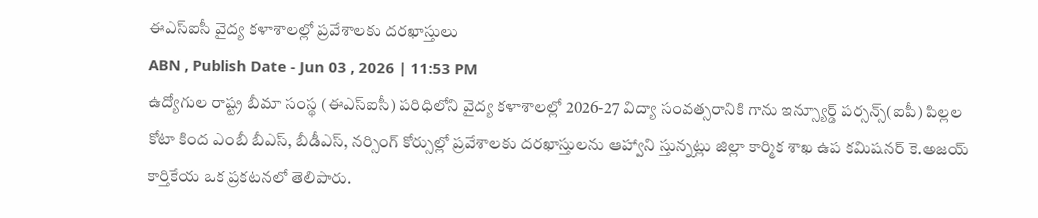ఈఎస్ఐసీ వైద్య కళాశాలల్లో ప్రవేశాలకు దరఖాస్తులు
ABN , Publish Date - Jun 03 , 2026 | 11:53 PM
ఉద్యోగుల రాష్ట్ర బీమా సంస్థ (ఈఎస్ఐసీ) పరిధిలోని వైద్య కళాశాలల్లో 2026-27 విద్యా సంవత్సరానికి గాను ఇన్స్యూర్డ్ పర్సన్స్(ఐపీ) పిల్లల కోటా కింద ఎంబీ బీఎస్, బీడీఎస్, నర్సింగ్ కోర్సుల్లో ప్రవేశాలకు దరఖాస్తులను ఆహ్వాని స్తున్నట్లు జిల్లా కార్మిక శాఖ ఉప కమిషనర్ కె.అజయ్ కార్తికేయ ఒక ప్రకటనలో తెలిపారు.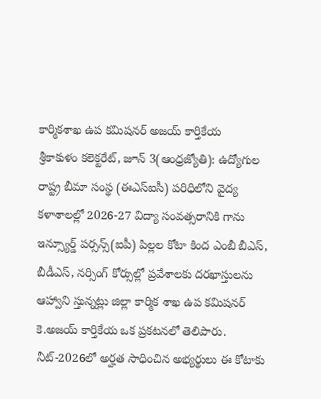కార్మికశాఖ ఉప కమిషనర్ అజయ్ కార్తికేయ
శ్రీకాకుళం కలెక్టరేట్, జూన్ 3(ఆంధ్రజ్యోతి): ఉద్యోగుల రాష్ట్ర బీమా సంస్థ (ఈఎస్ఐసీ) పరిధిలోని వైద్య కళాశాలల్లో 2026-27 విద్యా సంవత్సరానికి గాను ఇన్స్యూర్డ్ పర్సన్స్(ఐపీ) పిల్లల కోటా కింద ఎంబీ బీఎస్, బీడీఎస్, నర్సింగ్ కోర్సుల్లో ప్రవేశాలకు దరఖాస్తులను ఆహ్వాని స్తున్నట్లు జిల్లా కార్మిక శాఖ ఉప కమిషనర్ కె.అజయ్ కార్తికేయ ఒక ప్రకటనలో తెలిపారు. నీట్-2026లో అర్హత సాధించిన అభ్యర్థులు ఈ కోటాకు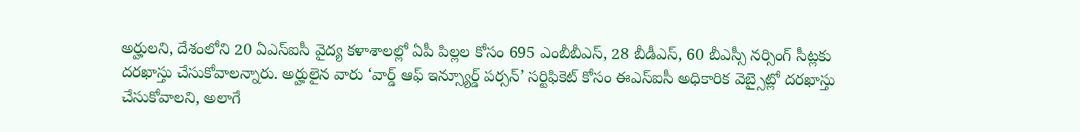అర్హులని, దేశంలోని 20 ఏఎస్ఐసీ వైద్య కళాశాలల్లో ఏపీ పిల్లల కోసం 695 ఎంబీబీఎస్, 28 బీడీఎస్, 60 బీఎస్సీ నర్సింగ్ సీట్లకు దరఖాస్తు చేసుకోవాలన్నారు. అర్హులైన వారు ‘వార్డ్ ఆఫ్ ఇన్స్యూర్డ్ పర్సన్’ సర్టిఫికెట్ కోసం ఈఎస్ఐసీ అధికారిక వెబ్సైట్లో దరఖాస్తు చేసుకోవాలని, అలాగే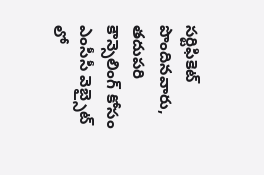సర్టిఫికెట్ పొందినవారు, తదుపరి కౌన్సెలింగ్ కోసం ఎంసీసీ వెబ్సైట్ లో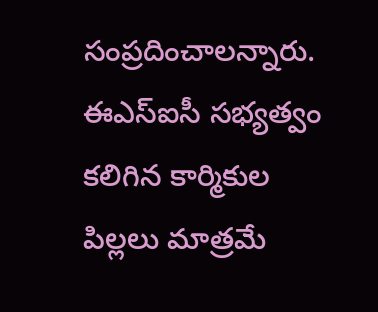సంప్రదించాలన్నారు. ఈఎస్ఐసీ సభ్యత్వం కలిగిన కార్మికుల పిల్లలు మాత్రమే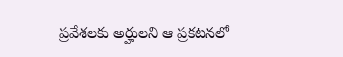ప్రవేశలకు అర్హులని ఆ ప్రకటనలో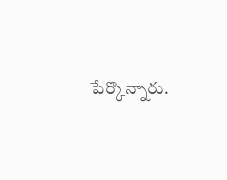పేర్కొన్నారు.